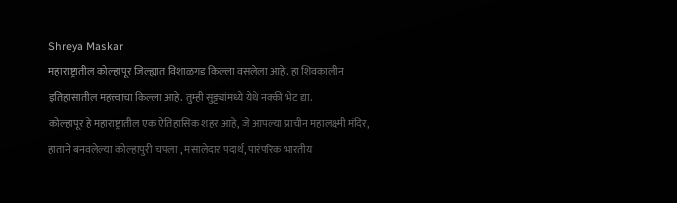Shreya Maskar
महाराष्ट्रातील कोल्हापूर जिल्ह्यात विशाळगड किल्ला वसलेला आहे. हा शिवकालीन इतिहासातील महत्त्वाचा किल्ला आहे. तुम्ही सुट्ट्यांमध्ये येथे नक्की भेट द्या.
कोल्हापूर हे महाराष्ट्रातील एक ऐतिहासिक शहर आहे, जे आपल्या प्राचीन महालक्ष्मी मंदिर, हाताने बनवलेल्या कोल्हापुरी चपला , मसालेदार पदार्थ, पारंपरिक भारतीय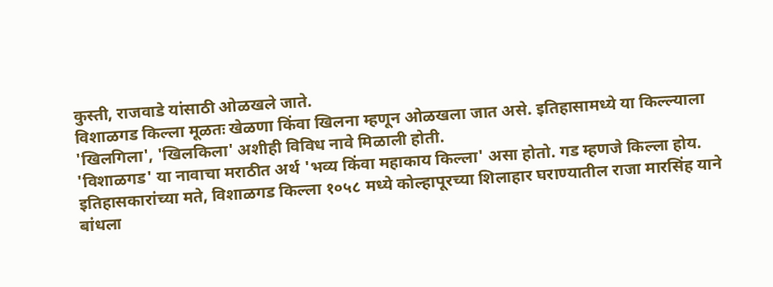कुस्ती, राजवाडे यांसाठी ओळखले जाते.
विशाळगड किल्ला मूळतः खेळणा किंवा खिलना म्हणून ओळखला जात असे. इतिहासामध्ये या किल्ल्याला 'खिलगिला', 'खिलकिला' अशीही विविध नावे मिळाली होती.
'विशाळगड' या नावाचा मराठीत अर्थ 'भव्य किंवा महाकाय किल्ला' असा होतो. गड म्हणजे किल्ला होय.
इतिहासकारांच्या मते, विशाळगड किल्ला १०५८ मध्ये कोल्हापूरच्या शिलाहार घराण्यातील राजा मारसिंह याने बांधला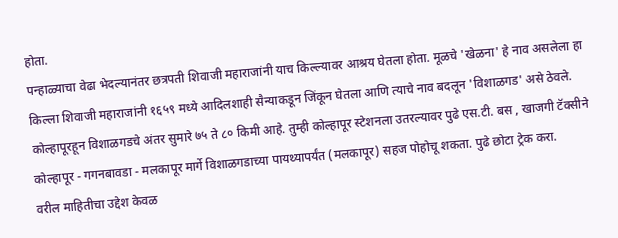होता.
पन्हाळ्याचा वेढा भेदल्यानंतर छत्रपती शिवाजी महाराजांनी याच किल्ल्यावर आश्रय घेतला होता. मूळचे 'खेळना' हे नाव असलेला हा किल्ला शिवाजी महाराजांनी १६५९ मध्ये आदिलशाही सैन्याकडून जिंकून घेतला आणि त्याचे नाव बदलून 'विशाळगड' असे ठेवले.
कोल्हापूरहून विशाळगडचे अंतर सुमारे ७५ ते ८० किमी आहे. तुम्ही कोल्हापूर स्टेशनला उतरल्यावर पुढे एस.टी. बस , खाजगी टॅक्सीने कोल्हापूर - गगनबावडा - मलकापूर मार्गे विशाळगडाच्या पायथ्यापर्यंत (मलकापूर) सहज पोहोचू शकता. पुढे छोटा ट्रेक करा.
वरील माहितीचा उद्देश केवळ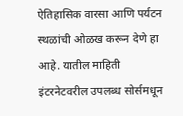ऐतिहासिक वारसा आणि पर्यटन स्थळांची ओळख करून देणे हा आहे. यातील माहिती इंटरनेटवरील उपलब्ध सोर्समधून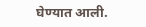घेण्यात आली.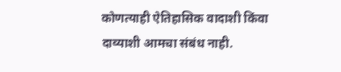कोणत्याही ऐतिहासिक वादाशी किंवा दाव्याशी आमचा संबंध नाही.